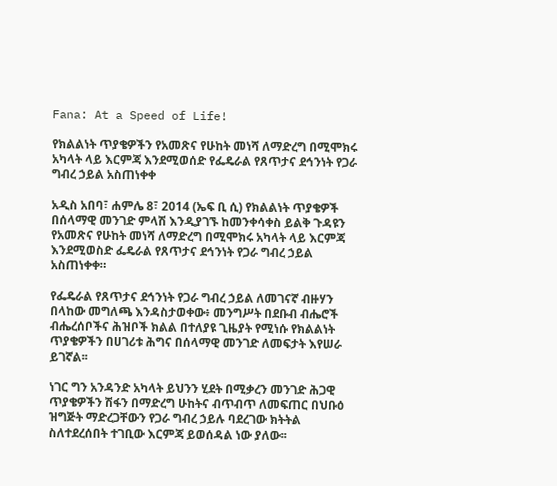Fana: At a Speed of Life!

የክልልነት ጥያቄዎችን የአመጽና የሁከት መነሻ ለማድረግ በሚሞክሩ አካላት ላይ እርምጃ እንደሚወሰድ የፌዴራል የጸጥታና ደኅንነት የጋራ ግብረ ኃይል አስጠነቀቀ

አዲስ አበባ፣ ሐምሌ 8፣ 2014 (ኤፍ ቢ ሲ) የክልልነት ጥያቄዎች በሰላማዊ መንገድ ምላሽ እንዲያገኙ ከመንቀሳቀስ ይልቅ ጉዳዩን የአመጽና የሁከት መነሻ ለማድረግ በሚሞክሩ አካላት ላይ እርምጃ እንደሚወስድ ፌዴራል የጸጥታና ደኅንነት የጋራ ግብረ ኃይል አስጠነቀቀ።

የፌዴራል የጸጥታና ደኅንነት የጋራ ግብረ ኃይል ለመገናኛ ብዙሃን በላከው መግለጫ እንዳስታወቀው፥ መንግሥት በደቡብ ብሔሮች ብሔረሰቦችና ሕዝቦች ክልል በተለያዩ ጊዜያት የሚነሱ የክልልነት ጥያቄዎችን በሀገሪቱ ሕግና በሰላማዊ መንገድ ለመፍታት እየሠራ ይገኛል፡፡

ነገር ግን አንዳንድ አካላት ይህንን ሂደት በሚቃረን መንገድ ሕጋዊ ጥያቄዎችን ሽፋን በማድረግ ሁከትና ብጥብጥ ለመፍጠር በህቡዕ ዝግጅት ማድረጋቸውን የጋራ ግብረ ኃይሉ ባደረገው ክትትል ስለተደረሰበት ተገቢው እርምጃ ይወሰዳል ነው ያለው፡፡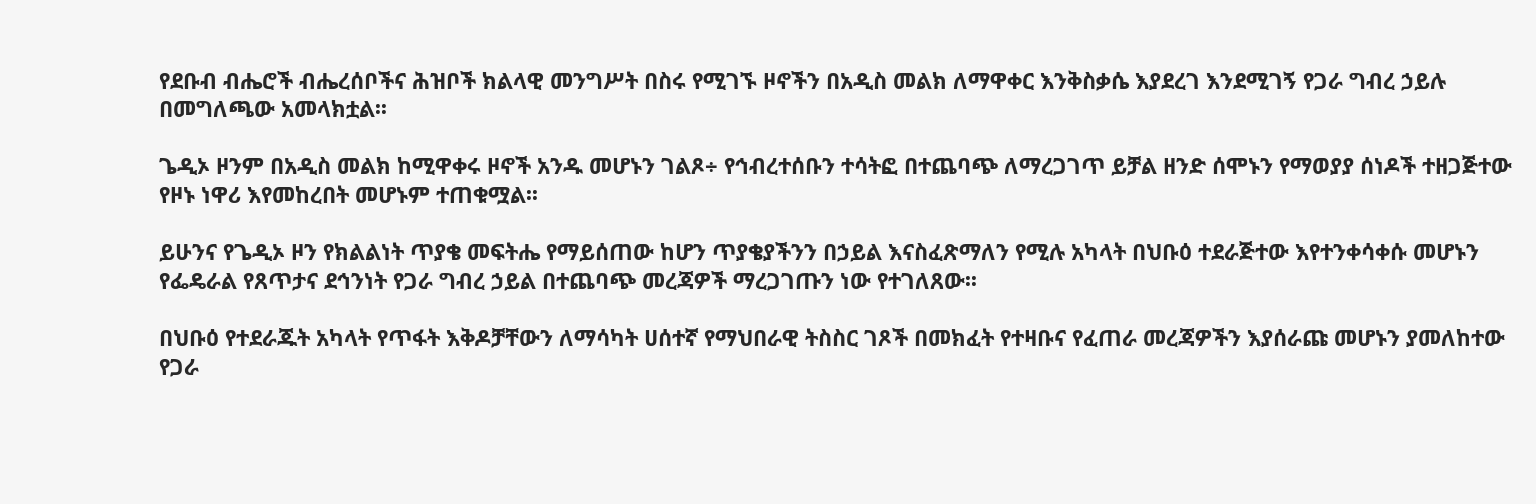የደቡብ ብሔሮች ብሔረሰቦችና ሕዝቦች ክልላዊ መንግሥት በስሩ የሚገኙ ዞኖችን በአዲስ መልክ ለማዋቀር እንቅስቃሴ እያደረገ እንደሚገኝ የጋራ ግብረ ኃይሉ በመግለጫው አመላክቷል፡፡

ጌዲኦ ዞንም በአዲስ መልክ ከሚዋቀሩ ዞኖች አንዱ መሆኑን ገልጾ÷ የኅብረተሰቡን ተሳትፎ በተጨባጭ ለማረጋገጥ ይቻል ዘንድ ሰሞኑን የማወያያ ሰነዶች ተዘጋጅተው የዞኑ ነዋሪ እየመከረበት መሆኑም ተጠቁሟል፡፡

ይሁንና የጌዲኦ ዞን የክልልነት ጥያቄ መፍትሔ የማይሰጠው ከሆን ጥያቄያችንን በኃይል እናስፈጽማለን የሚሉ አካላት በህቡዕ ተደራጅተው እየተንቀሳቀሱ መሆኑን የፌዴራል የጸጥታና ደኅንነት የጋራ ግብረ ኃይል በተጨባጭ መረጃዎች ማረጋገጡን ነው የተገለጸው፡፡

በህቡዕ የተደራጁት አካላት የጥፋት እቅዶቻቸውን ለማሳካት ሀሰተኛ የማህበራዊ ትስስር ገጾች በመክፈት የተዛቡና የፈጠራ መረጃዎችን እያሰራጩ መሆኑን ያመለከተው የጋራ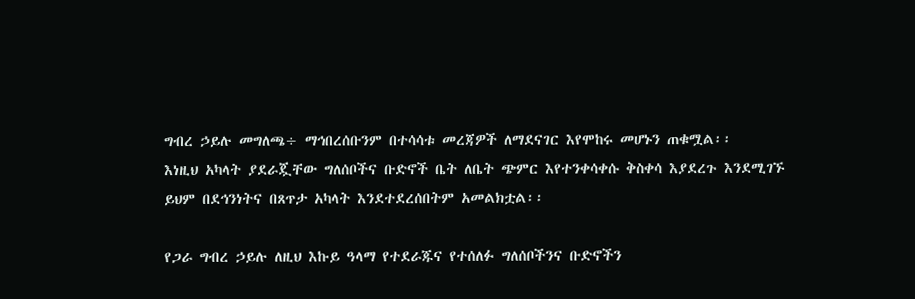ግብረ ኃይሉ መግለጫ÷ ማኅበረሰቡንም በተሳሳቱ መረጃዎች ለማደናገር እየሞከሩ መሆኑን ጠቁሟል፡፡
እነዚህ አካላት ያደራጇቸው ግለሰቦችና ቡድኖች ቤት ለቤት ጭምር እየተንቀሳቀሱ ቅስቀሳ እያደረጉ እንደሚገኙ ይህም በደኅንነትና በጸጥታ አካላት እንደተደረሰበትም አመልክቷል፡፡

የጋራ ግብረ ኃይሉ ለዚህ እኩይ ዓላማ የተደራጁና የተሰለፉ ግለሰቦችንና ቡድኖችን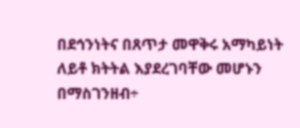በደኅንነትና በጸጥታ መዋቅሩ አማካይነት ለይቶ ክትትል እያደረገባቸው መሆኑን በማስገንዘብ÷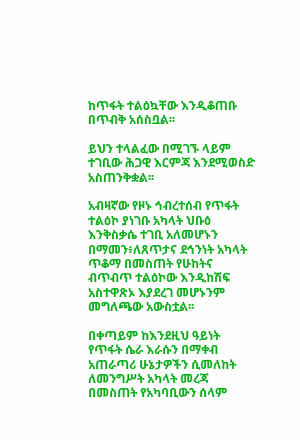ከጥፋት ተልዕኳቸው እንዲቆጠቡ በጥብቅ አሰስቧል፡፡

ይህን ተላልፈው በሚገኙ ላይም ተገቢው ሕጋዊ እርምጃ እንደሚወስድ አስጠንቅቋል፡፡

አብዛኛው የዞኑ ኅብረተሰብ የጥፋት ተልዕኮ ያነገቡ አካላት ህቡዕ እንቅስቃሴ ተገቢ አለመሆኑን በማመን፥ለጸጥታና ደኅንነት አካላት ጥቆማ በመስጠት የሁከትና ብጥብጥ ተልዕኮው እንዲከሽፍ አስተዋጽኦ እያደረገ መሆኑንም መግለጫው አውስቷል፡፡

በቀጣይም ከእንደዚህ ዓይነት የጥፋት ሴራ እራሱን በማቀብ አጠራጣሪ ሁኔታዎችን ሲመለከት ለመንግሥት አካላት መረጃ በመስጠት የአካባቢውን ሰላም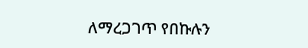ለማረጋገጥ የበኩሉን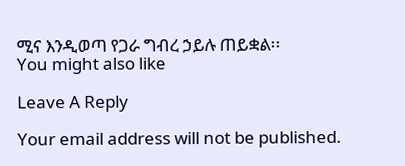ሚና እንዲወጣ የጋራ ግብረ ኃይሉ ጠይቋል፡፡
You might also like

Leave A Reply

Your email address will not be published.